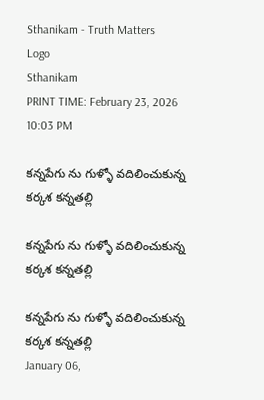Sthanikam - Truth Matters
Logo
Sthanikam
PRINT TIME: February 23, 2026 10:03 PM

కన్నపేగు ను గుళ్ళో వదిలించుకున్న కర్కశ కన్నతల్లి

కన్నపేగు ను గుళ్ళో వదిలించుకున్న కర్కశ కన్నతల్లి

కన్నపేగు ను గుళ్ళో వదిలించుకున్న కర్కశ కన్నతల్లి
January 06,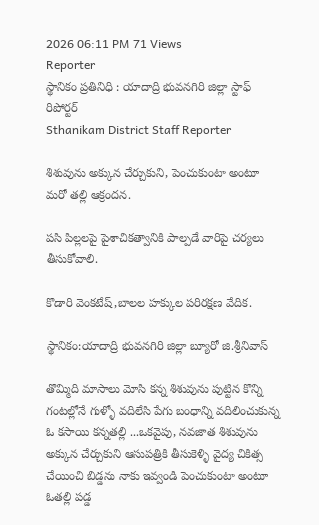2026 06:11 PM 71 Views
Reporter
స్థానికం ప్రతినిధి : యాదాద్రి భువనగిరి జిల్లా స్టాఫ్ రిపోర్టర్
Sthanikam District Staff Reporter

శిశువును అక్కున చేర్చుకుని, పెంచుకుంటా అంటూ మరో తల్లి ఆక్రందన.

పసి పిల్లలపై పైశాచికత్వానికి పాల్పడే వారిపై చర్యలు తీసుకోవాలి.

కొడారి వెంకటేష్,బాలల హక్కుల పరిరక్షణ వేదిక.

స్థానికం:యాదాద్రి భువనగిరి జిల్లా బ్యూరో జి.శ్రీనివాస్

తొమ్మిది మాసాలు మోసి కన్న శిశువును పుట్టిన కొన్ని గంటల్లోనే గుళ్ళో వదిలేసి పేగు బంధాన్ని వదిలించుకున్న ఓ కసాయి కన్నతల్లి ...ఒకవైపు, నవజాత శిశువును అక్కున చేర్చుకుని ఆసుపత్రికి తీసుకెళ్ళి వైద్య చికిత్స చేయించి బిడ్డను నాకు ఇవ్వండి పెంచుకుంటా అంటూ ఓతల్లి పడ్డ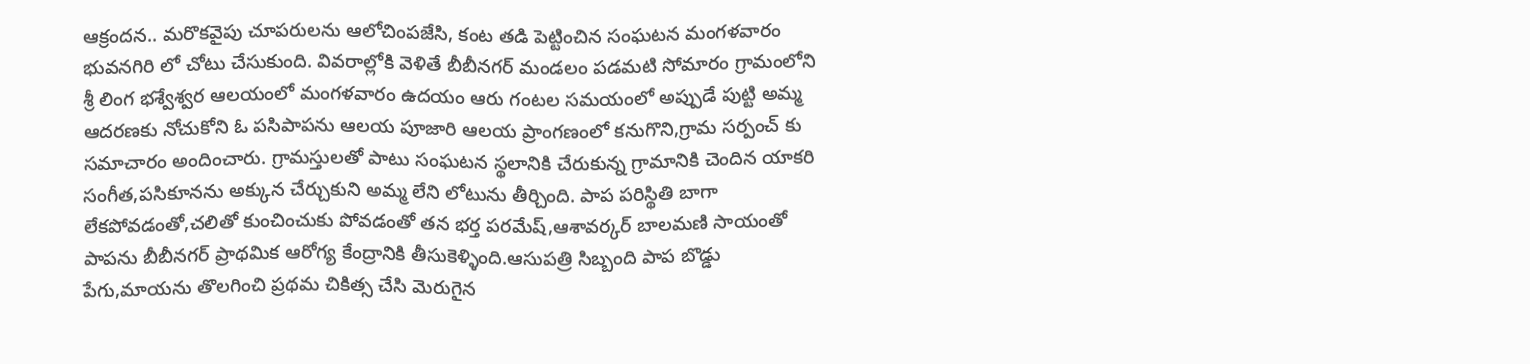ఆక్రందన.. మరొకవైపు చూపరులను ఆలోచింపజేసి, కంట తడి పెట్టించిన సంఘటన మంగళవారం భువనగిరి లో చోటు చేసుకుంది. వివరాల్లోకి వెళితే బీబీనగర్ మండలం పడమటి సోమారం గ్రామంలోని శ్రీ లింగ భశ్వేశ్వర ఆలయంలో మంగళవారం ఉదయం ఆరు గంటల సమయంలో అప్పుడే పుట్టి అమ్మ ఆదరణకు నోచుకోని ఓ పసిపాపను ఆలయ పూజారి ఆలయ ప్రాంగణంలో కనుగొని,గ్రామ సర్పంచ్ కు సమాచారం అందించారు. గ్రామస్తులతో పాటు సంఘటన స్థలానికి చేరుకున్న గ్రామానికి చెందిన యాకరి సంగీత,పసికూనను అక్కున చేర్చుకుని అమ్మ లేని లోటును తీర్చింది. పాప పరిస్థితి బాగా లేకపోవడంతో,చలితో కుంచించుకు పోవడంతో తన భర్త పరమేష్,ఆశావర్కర్ బాలమణి సాయంతో పాపను బీబీనగర్ ప్రాథమిక ఆరోగ్య కేంద్రానికి తీసుకెళ్ళింది.ఆసుపత్రి సిబ్బంది పాప బొడ్డు పేగు,మాయను తొలగించి ప్రథమ చికిత్స చేసి మెరుగైన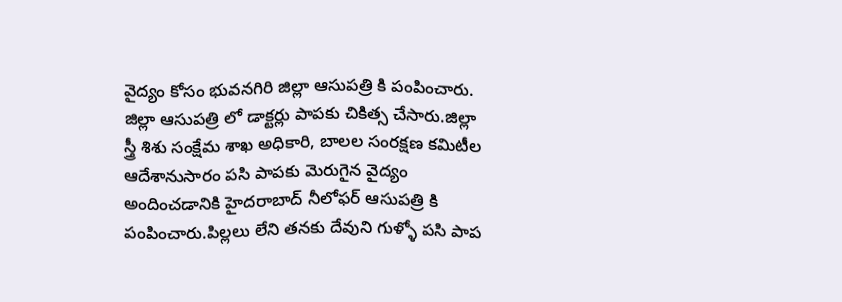వైద్యం కోసం భువనగిరి జిల్లా ఆసుపత్రి కి పంపించారు. జిల్లా ఆసుపత్రి లో డాక్టర్లు పాపకు చికిత్స చేసారు.జిల్లా స్త్రీ శిశు సంక్షేమ శాఖ అధికారి, బాలల సంరక్షణ కమిటీల ఆదేశానుసారం పసి పాపకు మెరుగైన వైద్యం అందించడానికి హైదరాబాద్ నీలోఫర్ ఆసుపత్రి కి పంపించారు.పిల్లలు లేని తనకు దేవుని గుళ్ళో పసి పాప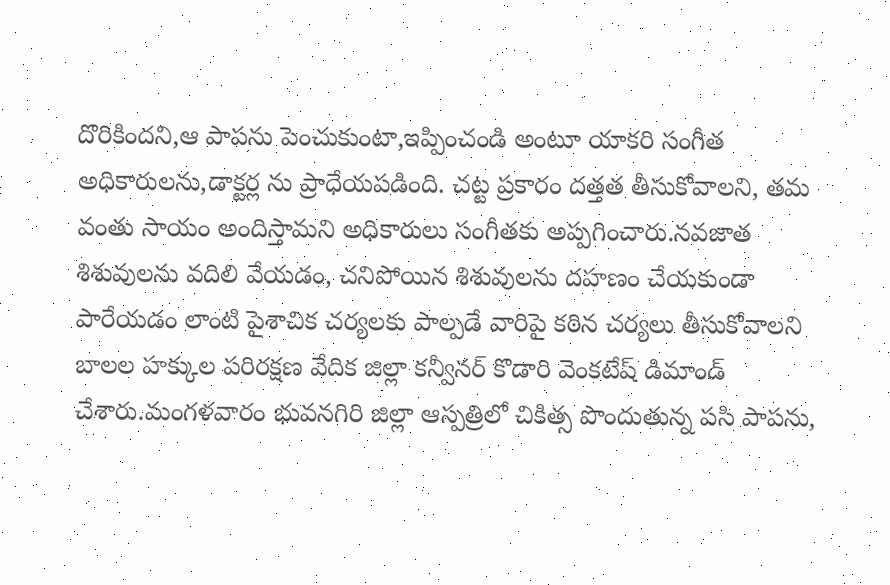దొరికిందని,ఆ పాపను పెంచుకుంటా,ఇప్పించండి అంటూ యాకరి సంగీత అధికారులను,డాక్టర్ల ను ప్రాధేయపడింది. చట్ట ప్రకారం దత్తత తీసుకోవాలని, తమ వంతు సాయం అందిస్తామని అధికారులు సంగీతకు అప్పగించారు.నవజాత శిశువులను వదిలి వేయడం, చనిపోయిన శిశువులను దహణం చేయకుండా పారేయడం లాంటి పైశాచిక చర్యలకు పాల్పడే వారిపై కఠిన చర్యలు తీసుకోవాలని బాలల హక్కుల పరిరక్షణ వేదిక జిల్లా కన్వీనర్ కొడారి వెంకటేష్ డిమాండ్ చేశారు.మంగళవారం భువనగిరి జిల్లా ఆస్పత్రిలో చికిత్స పొందుతున్న పసి పాపను,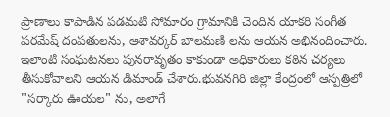ప్రాణాలు కాపాడిన పడమటి సోమారం గ్రామానికి చెందిన యాకరి సంగీత పరమేష్ దంపతులను, ఆశావర్కర్ బాలమణి లను ఆయన అభినందించారు. ఇలాంటి సంఘటనలు పునరావృతం కాకుండా అధికారులు కఠిన చర్యలు తీసుకోవాలని ఆయన డిమాండ్ చేశారు.భువనగిరి జిల్లా కేంద్రంలో ఆస్పత్రిలో "సర్కారు ఊయల" ను, అలాగే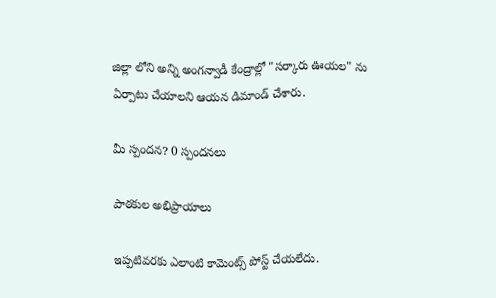జిల్లా లోని అన్ని అంగన్వాడీ కేంద్రాల్లో "సర్కారు ఊయల" ను ఏర్పాటు చేయాలని ఆయన డిమాండ్ చేశారు.

మీ స్పందన? 0 స్పందనలు

పాఠకుల అభిప్రాయాలు

ఇప్పటివరకు ఎలాంటి కామెంట్స్ పోస్ట్ చేయలేదు.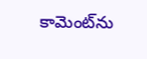కామెంట్‌ను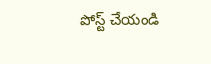పోస్ట్ చేయండి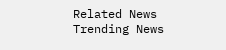Related News
Trending News